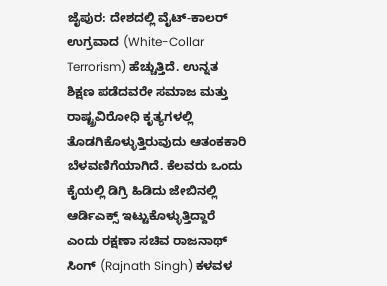ಜೈಪುರ: ದೇಶದಲ್ಲಿ ವೈಟ್-ಕಾಲರ್ ಉಗ್ರವಾದ (White-Collar Terrorism) ಹೆಚ್ಚುತ್ತಿದೆ. ಉನ್ನತ ಶಿಕ್ಷಣ ಪಡೆದವರೇ ಸಮಾಜ ಮತ್ತು ರಾಷ್ಟ್ರವಿರೋಧಿ ಕೃತ್ಯಗಳಲ್ಲಿ ತೊಡಗಿಕೊಳ್ಳುತ್ತಿರುವುದು ಆತಂಕಕಾರಿ ಬೆಳವಣಿಗೆಯಾಗಿದೆ. ಕೆಲವರು ಒಂದು ಕೈಯಲ್ಲಿ ಡಿಗ್ರಿ ಹಿಡಿದು ಜೇಬಿನಲ್ಲಿ ಆರ್ಡಿಎಕ್ಸ್ ಇಟ್ಟುಕೊಳ್ಳುತ್ತಿದ್ದಾರೆ ಎಂದು ರಕ್ಷಣಾ ಸಚಿವ ರಾಜನಾಥ್ ಸಿಂಗ್ (Rajnath Singh) ಕಳವಳ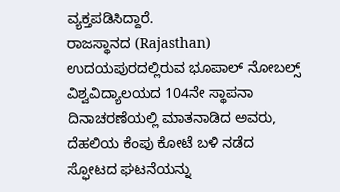ವ್ಯಕ್ತಪಡಿಸಿದ್ದಾರೆ.
ರಾಜಸ್ಥಾನದ (Rajasthan) ಉದಯಪುರದಲ್ಲಿರುವ ಭೂಪಾಲ್ ನೋಬಲ್ಸ್ ವಿಶ್ವವಿದ್ಯಾಲಯದ 104ನೇ ಸ್ಥಾಪನಾ ದಿನಾಚರಣೆಯಲ್ಲಿ ಮಾತನಾಡಿದ ಅವರು, ದೆಹಲಿಯ ಕೆಂಪು ಕೋಟೆ ಬಳಿ ನಡೆದ ಸ್ಫೋಟದ ಘಟನೆಯನ್ನು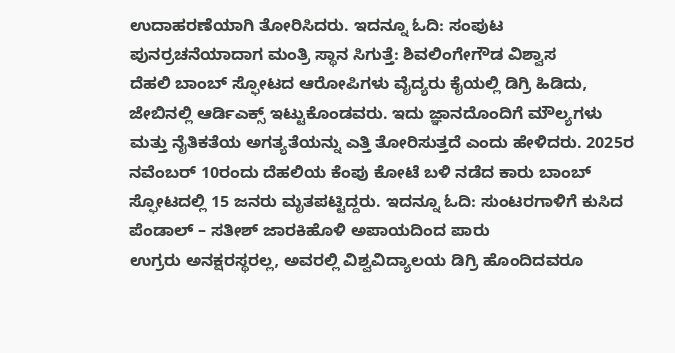ಉದಾಹರಣೆಯಾಗಿ ತೋರಿಸಿದರು. ಇದನ್ನೂ ಓದಿ: ಸಂಪುಟ ಪುನರ್ರಚನೆಯಾದಾಗ ಮಂತ್ರಿ ಸ್ಥಾನ ಸಿಗುತ್ತೆ: ಶಿವಲಿಂಗೇಗೌಡ ವಿಶ್ವಾಸ
ದೆಹಲಿ ಬಾಂಬ್ ಸ್ಫೋಟದ ಆರೋಪಿಗಳು ವೈದ್ಯರು ಕೈಯಲ್ಲಿ ಡಿಗ್ರಿ ಹಿಡಿದು, ಜೇಬಿನಲ್ಲಿ ಆರ್ಡಿಎಕ್ಸ್ ಇಟ್ಟುಕೊಂಡವರು. ಇದು ಜ್ಞಾನದೊಂದಿಗೆ ಮೌಲ್ಯಗಳು ಮತ್ತು ನೈತಿಕತೆಯ ಅಗತ್ಯತೆಯನ್ನು ಎತ್ತಿ ತೋರಿಸುತ್ತದೆ ಎಂದು ಹೇಳಿದರು. 2025ರ ನವೆಂಬರ್ 10ರಂದು ದೆಹಲಿಯ ಕೆಂಪು ಕೋಟೆ ಬಳಿ ನಡೆದ ಕಾರು ಬಾಂಬ್ ಸ್ಫೋಟದಲ್ಲಿ 15 ಜನರು ಮೃತಪಟ್ಟಿದ್ದರು. ಇದನ್ನೂ ಓದಿ: ಸುಂಟರಗಾಳಿಗೆ ಕುಸಿದ ಪೆಂಡಾಲ್ – ಸತೀಶ್ ಜಾರಕಿಹೊಳಿ ಅಪಾಯದಿಂದ ಪಾರು
ಉಗ್ರರು ಅನಕ್ಷರಸ್ಥರಲ್ಲ, ಅವರಲ್ಲಿ ವಿಶ್ವವಿದ್ಯಾಲಯ ಡಿಗ್ರಿ ಹೊಂದಿದವರೂ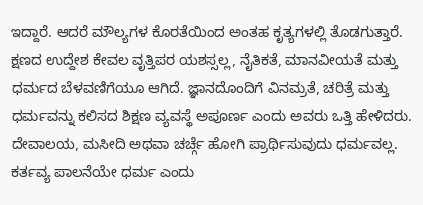ಇದ್ದಾರೆ. ಆದರೆ ಮೌಲ್ಯಗಳ ಕೊರತೆಯಿಂದ ಅಂತಹ ಕೃತ್ಯಗಳಲ್ಲಿ ತೊಡಗುತ್ತಾರೆ. ಕ್ಷಣದ ಉದ್ದೇಶ ಕೇವಲ ವೃತ್ತಿಪರ ಯಶಸ್ಸಲ್ಲ, ನೈತಿಕತೆ, ಮಾನವೀಯತೆ ಮತ್ತು ಧರ್ಮದ ಬೆಳವಣಿಗೆಯೂ ಆಗಿದೆ. ಜ್ಞಾನದೊಂದಿಗೆ ವಿನಮ್ರತೆ, ಚರಿತ್ರೆ ಮತ್ತು ಧರ್ಮವನ್ನು ಕಲಿಸದ ಶಿಕ್ಷಣ ವ್ಯವಸ್ಥೆ ಅಪೂರ್ಣ ಎಂದು ಅವರು ಒತ್ತಿ ಹೇಳಿದರು. ದೇವಾಲಯ, ಮಸೀದಿ ಅಥವಾ ಚರ್ಚ್ಗೆ ಹೋಗಿ ಪ್ರಾರ್ಥಿಸುವುದು ಧರ್ಮವಲ್ಲ. ಕರ್ತವ್ಯ ಪಾಲನೆಯೇ ಧರ್ಮ ಎಂದು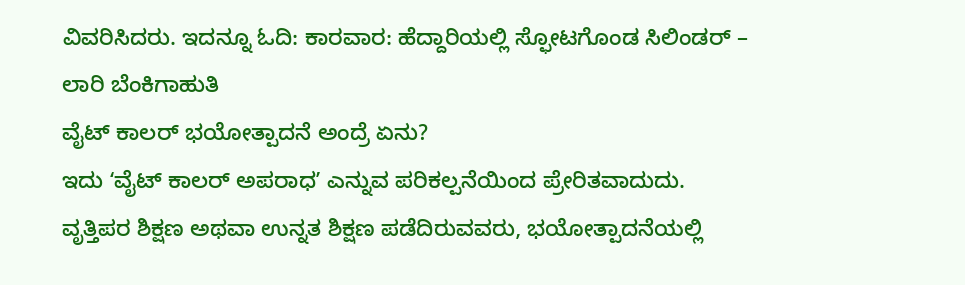ವಿವರಿಸಿದರು. ಇದನ್ನೂ ಓದಿ: ಕಾರವಾರ: ಹೆದ್ದಾರಿಯಲ್ಲಿ ಸ್ಫೋಟಗೊಂಡ ಸಿಲಿಂಡರ್ – ಲಾರಿ ಬೆಂಕಿಗಾಹುತಿ
ವೈಟ್ ಕಾಲರ್ ಭಯೋತ್ಪಾದನೆ ಅಂದ್ರೆ ಏನು?
ಇದು ʻವೈಟ್ ಕಾಲರ್ ಅಪರಾಧʼ ಎನ್ನುವ ಪರಿಕಲ್ಪನೆಯಿಂದ ಪ್ರೇರಿತವಾದುದು. ವೃತ್ತಿಪರ ಶಿಕ್ಷಣ ಅಥವಾ ಉನ್ನತ ಶಿಕ್ಷಣ ಪಡೆದಿರುವವರು, ಭಯೋತ್ಪಾದನೆಯಲ್ಲಿ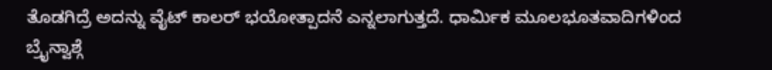ತೊಡಗಿದ್ರೆ ಅದನ್ನು ವೈಟ್ ಕಾಲರ್ ಭಯೋತ್ಪಾದನೆ ಎನ್ನಲಾಗುತ್ತದೆ. ಧಾರ್ಮಿಕ ಮೂಲಭೂತವಾದಿಗಳಿಂದ ಬ್ರೈನ್ವಾಶ್ಗೆ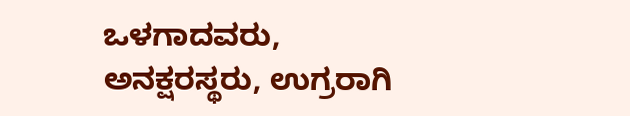ಒಳಗಾದವರು, ಅನಕ್ಷರಸ್ಥರು, ಉಗ್ರರಾಗಿ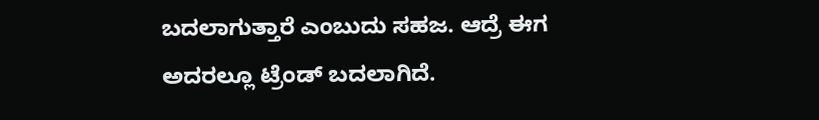ಬದಲಾಗುತ್ತಾರೆ ಎಂಬುದು ಸಹಜ. ಆದ್ರೆ ಈಗ ಅದರಲ್ಲೂ ಟ್ರೆಂಡ್ ಬದಲಾಗಿದೆ.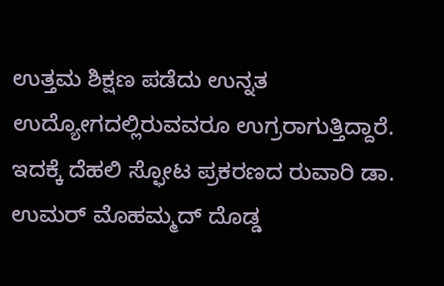ಉತ್ತಮ ಶಿಕ್ಷಣ ಪಡೆದು ಉನ್ನತ ಉದ್ಯೋಗದಲ್ಲಿರುವವರೂ ಉಗ್ರರಾಗುತ್ತಿದ್ದಾರೆ. ಇದಕ್ಕೆ ದೆಹಲಿ ಸ್ಫೋಟ ಪ್ರಕರಣದ ರುವಾರಿ ಡಾ. ಉಮರ್ ಮೊಹಮ್ಮದ್ ದೊಡ್ಡ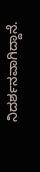ನಿದರ್ಶನವಾಗಿದ್ದಾನೆ.